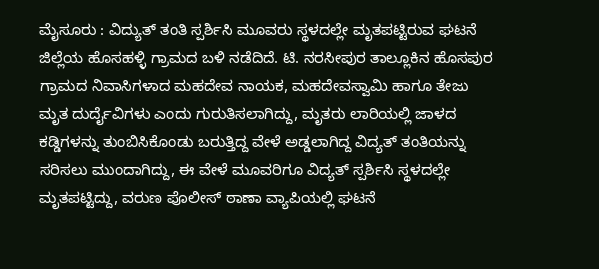ಮೈಸೂರು : ವಿದ್ಯುತ್ ತಂತಿ ಸ್ಪರ್ಶಿಸಿ ಮೂವರು ಸ್ಥಳದಲ್ಲೇ ಮೃತಪಟ್ಟಿರುವ ಘಟನೆ ಜಿಲ್ಲೆಯ ಹೊಸಹಳ್ಳಿ ಗ್ರಾಮದ ಬಳಿ ನಡೆದಿದೆ. ಟಿ. ನರಸೀಪುರ ತಾಲ್ಲೂಕಿನ ಹೊಸಪುರ ಗ್ರಾಮದ ನಿವಾಸಿಗಳಾದ ಮಹದೇವ ನಾಯಕ, ಮಹದೇವಸ್ವಾಮಿ ಹಾಗೂ ತೇಜು ಮೃತ ದುರ್ದೈವಿಗಳು ಎಂದು ಗುರುತಿಸಲಾಗಿದ್ದು, ಮೃತರು ಲಾರಿಯಲ್ಲಿ ಜಾಳದ ಕಡ್ಡಿಗಳನ್ನು ತುಂಬಿಸಿಕೊಂಡು ಬರುತ್ತಿದ್ದ ವೇಳೆ ಅಡ್ಡಲಾಗಿದ್ದ ವಿದ್ಯತ್ ತಂತಿಯನ್ನು ಸರಿಸಲು ಮುಂದಾಗಿದ್ದು, ಈ ವೇಳೆ ಮೂವರಿಗೂ ವಿದ್ಯತ್ ಸ್ಪರ್ಶಿಸಿ ಸ್ಥಳದಲ್ಲೇ ಮೃತಪಟ್ಟಿದ್ದು, ವರುಣ ಪೊಲೀಸ್ ಠಾಣಾ ವ್ಯಾಪಿಯಲ್ಲಿ ಘಟನೆ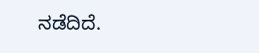ನಡೆದಿದೆ.